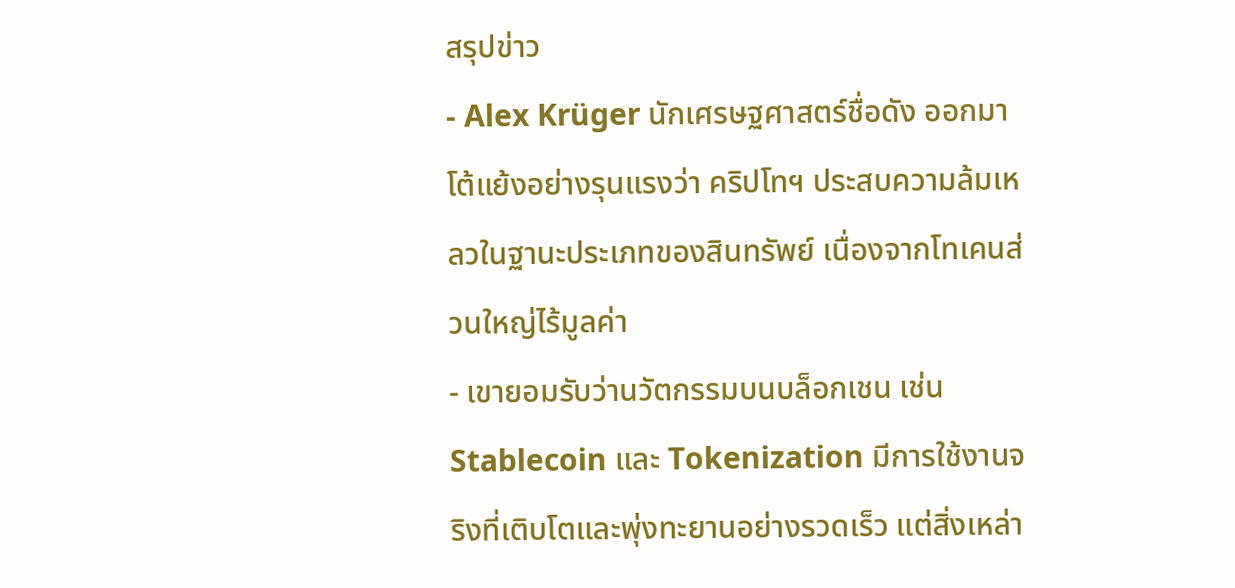สรุปข่าว
- Alex Krüger นักเศรษฐศาสตร์ชื่อดัง ออกมาโต้แย้งอย่างรุนแรงว่า คริปโทฯ ประสบความล้มเหลวในฐานะประเภทของสินทรัพย์ เนื่องจากโทเคนส่วนใหญ่ไร้มูลค่า
- เขายอมรับว่านวัตกรรมบนบล็อกเชน เช่น Stablecoin และ Tokenization มีการใช้งานจริงที่เติบโตและพุ่งทะยานอย่างรวดเร็ว แต่สิ่งเหล่า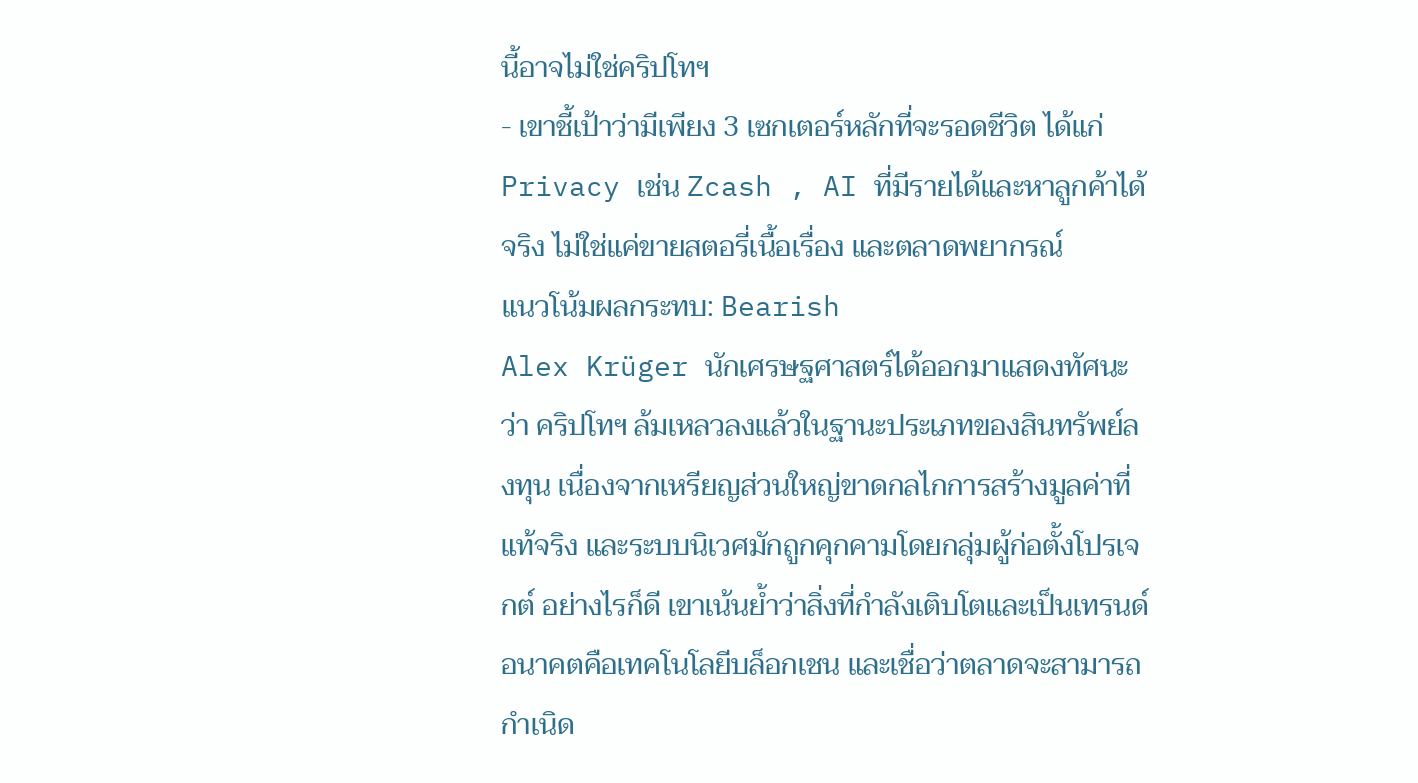นี้อาจไม่ใช่คริปโทฯ
- เขาชี้เป้าว่ามีเพียง 3 เซกเตอร์หลักที่จะรอดชีวิต ได้แก่ Privacy เช่น Zcash , AI ที่มีรายได้และหาลูกค้าได้จริง ไม่ใช่แค่ขายสตอรี่เนื้อเรื่อง และตลาดพยากรณ์
แนวโน้มผลกระทบ: Bearish
Alex Krüger นักเศรษฐศาสตร์ได้ออกมาแสดงทัศนะว่า คริปโทฯ ล้มเหลวลงแล้วในฐานะประเภทของสินทรัพย์ลงทุน เนื่องจากเหรียญส่วนใหญ่ขาดกลไกการสร้างมูลค่าที่แท้จริง และระบบนิเวศมักถูกคุกคามโดยกลุ่มผู้ก่อตั้งโปรเจกต์ อย่างไรก็ดี เขาเน้นย้ำว่าสิ่งที่กำลังเติบโตและเป็นเทรนด์อนาคตคือเทคโนโลยีบล็อกเชน และเชื่อว่าตลาดจะสามารถกำเนิด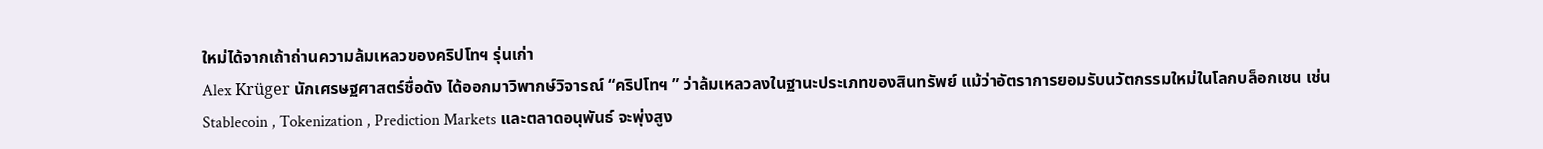ใหม่ได้จากเถ้าถ่านความล้มเหลวของคริปโทฯ รุ่นเก่า
Alex Krüger นักเศรษฐศาสตร์ชื่อดัง ได้ออกมาวิพากษ์วิจารณ์ “คริปโทฯ ” ว่าล้มเหลวลงในฐานะประเภทของสินทรัพย์ แม้ว่าอัตราการยอมรับนวัตกรรมใหม่ในโลกบล็อกเชน เช่น Stablecoin , Tokenization , Prediction Markets และตลาดอนุพันธ์ จะพุ่งสูง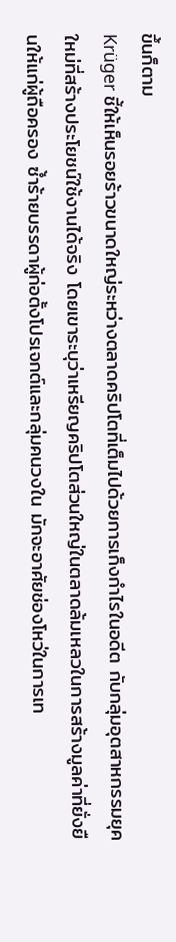ขึ้นก็ตาม
Krüger ชี้ให้เห็นรอยร้าวขนาดใหญ่ระหว่างตลาดคริปโตที่เต็มไปด้วยการเก็งกำไรในอดีต กับกลุ่มอุตสาหกรรมยุคใหม่ที่สร้างประโยชน์ใช้งานได้จริง โดยเขาระบุว่าเหรียญคริปโตส่วนใหญ่ในตลาดล้มเหลวในการสร้างมูลค่าที่ยั่งยืนให้แก่ผู้ถือครอง ซ้ำร้ายบรรดาผู้ก่อตั้งโปรเจกต์และกลุ่มคนวงใน มักจะอาศัยช่องโหว่ในการเท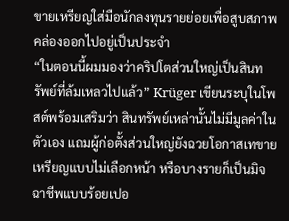ขายเหรียญใส่มือนักลงทุนรายย่อยเพื่อสูบสภาพคล่องออกไปอยู่เป็นประจำ
“ในตอนนี้ผมมองว่าคริปโตส่วนใหญ่เป็นสินทรัพย์ที่ล้มเหลวไปแล้ว” Krüger เขียนระบุในโพสต์พร้อมเสริมว่า สินทรัพย์เหล่านั้นไม่มีมูลค่าในตัวเอง แถมผู้ก่อตั้งส่วนใหญ่ยังฉวยโอกาสเทขายเหรียญแบบไม่เลือกหน้า หรือบางรายก็เป็นมิจฉาชีพแบบร้อยเปอ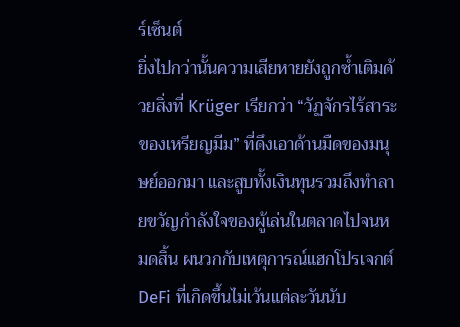ร์เซ็นต์
ยิ่งไปกว่านั้นความเสียหายยังถูกซ้ำเติมด้วยสิ่งที่ Krüger เรียกว่า “วัฏจักรไร้สาระของเหรียญมีม” ที่ดึงเอาด้านมืดของมนุษย์ออกมา และสูบทั้งเงินทุนรวมถึงทำลายขวัญกำลังใจของผู้เล่นในตลาดไปจนหมดสิ้น ผนวกกับเหตุการณ์แฮกโปรเจกต์ DeFi ที่เกิดขึ้นไม่เว้นแต่ละวันนับ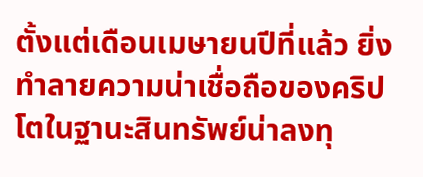ตั้งแต่เดือนเมษายนปีที่แล้ว ยิ่งทำลายความน่าเชื่อถือของคริปโตในฐานะสินทรัพย์น่าลงทุ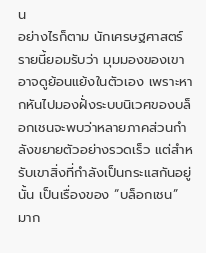น
อย่างไรก็ตาม นักเศรษฐศาสตร์รายนี้ยอมรับว่า มุมมองของเขาอาจดูย้อนแย้งในตัวเอง เพราะหากหันไปมองฝั่งระบบนิเวศของบล็อกเชนจะพบว่าหลายภาคส่วนกำลังขยายตัวอย่างรวดเร็ว แต่สำหรับเขาสิ่งที่กำลังเป็นกระแสกันอยู่นั้น เป็นเรื่องของ “บล็อกเชน” มาก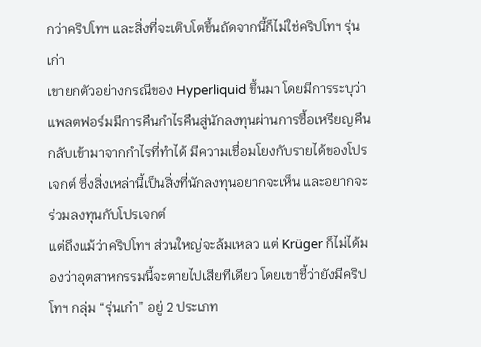กว่าคริปโทฯ และสิ่งที่จะเติบโตขึ้นถัดจากนี้ก็ไม่ใช่คริปโทฯ รุ่นเก่า
เขายกตัวอย่างกรณีของ Hyperliquid ขึ้นมา โดยมีการระบุว่า แพลตฟอร์มมีการคืนกำไรคืนสู่นักลงทุนผ่านการซื้อเหรียญคืนกลับเข้ามาจากกำไรที่ทำได้ มีความเชื่อมโยงกับรายได้ของโปรเจกต์ ซึ่งสิ่งเหล่านี้เป็นสิ่งที่นักลงทุนอยากจะเห็น และอยากจะร่วมลงทุนกับโปรเจกต์
แต่ถึงแม้ว่าคริปโทฯ ส่วนใหญ่จะล้มเหลว แต่ Krüger ก็ไม่ได้มองว่าอุตสาหกรรมนี้จะตายไปเสียทีเดียว โดยเขาชี้ว่ายังมีคริปโทฯ กลุ่ม “รุ่นเก๋า” อยู่ 2 ประเภท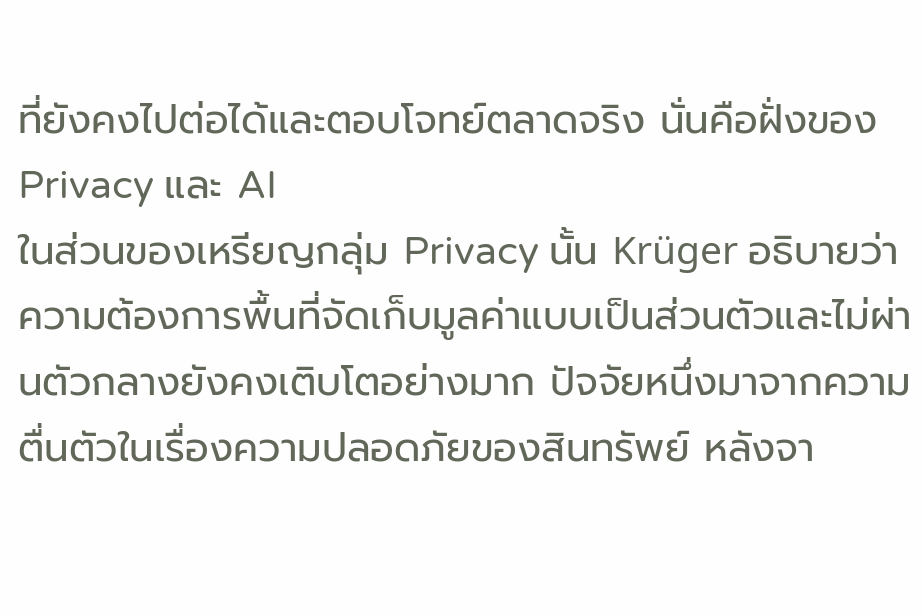ที่ยังคงไปต่อได้และตอบโจทย์ตลาดจริง นั่นคือฝั่งของ Privacy และ AI
ในส่วนของเหรียญกลุ่ม Privacy นั้น Krüger อธิบายว่า ความต้องการพื้นที่จัดเก็บมูลค่าแบบเป็นส่วนตัวและไม่ผ่านตัวกลางยังคงเติบโตอย่างมาก ปัจจัยหนึ่งมาจากความตื่นตัวในเรื่องความปลอดภัยของสินทรัพย์ หลังจา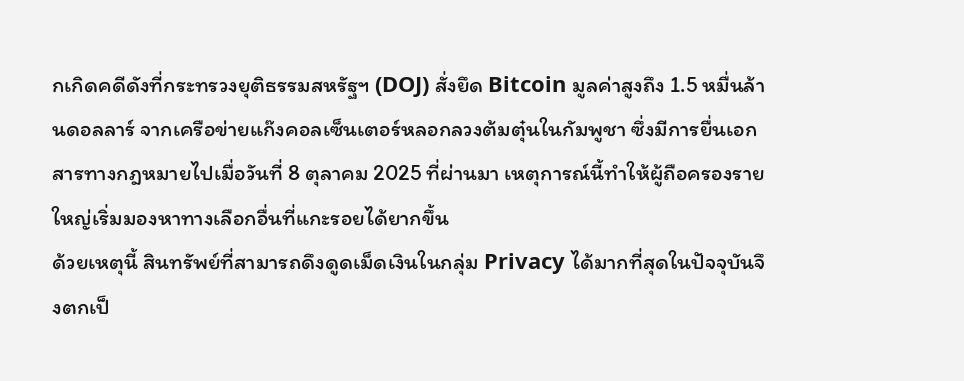กเกิดคดีดังที่กระทรวงยุติธรรมสหรัฐฯ (DOJ) สั่งยึด Bitcoin มูลค่าสูงถึง 1.5 หมื่นล้านดอลลาร์ จากเครือข่ายแก๊งคอลเซ็นเตอร์หลอกลวงต้มตุ๋นในกัมพูชา ซึ่งมีการยื่นเอกสารทางกฎหมายไปเมื่อวันที่ 8 ตุลาคม 2025 ที่ผ่านมา เหตุการณ์นี้ทำให้ผู้ถือครองรายใหญ่เริ่มมองหาทางเลือกอื่นที่แกะรอยได้ยากขึ้น
ด้วยเหตุนี้ สินทรัพย์ที่สามารถดึงดูดเม็ดเงินในกลุ่ม Privacy ได้มากที่สุดในปัจจุบันจึงตกเป็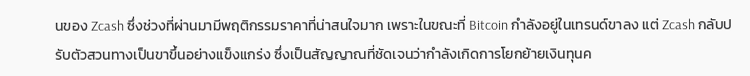นของ Zcash ซึ่งช่วงที่ผ่านมามีพฤติกรรมราคาที่น่าสนใจมาก เพราะในขณะที่ Bitcoin กำลังอยู่ในเทรนด์ขาลง แต่ Zcash กลับปรับตัวสวนทางเป็นขาขึ้นอย่างแข็งแกร่ง ซึ่งเป็นสัญญาณที่ชัดเจนว่ากำลังเกิดการโยกย้ายเงินทุนค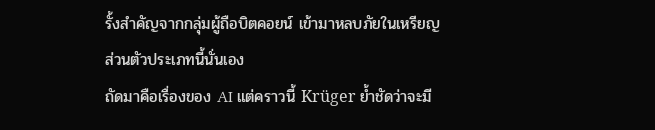รั้งสำคัญจากกลุ่มผู้ถือบิตคอยน์ เข้ามาหลบภัยในเหรียญส่วนตัวประเภทนี้นั่นเอง
ถัดมาคือเรื่องของ AI แต่คราวนี้ Krüger ย้ำชัดว่าจะมี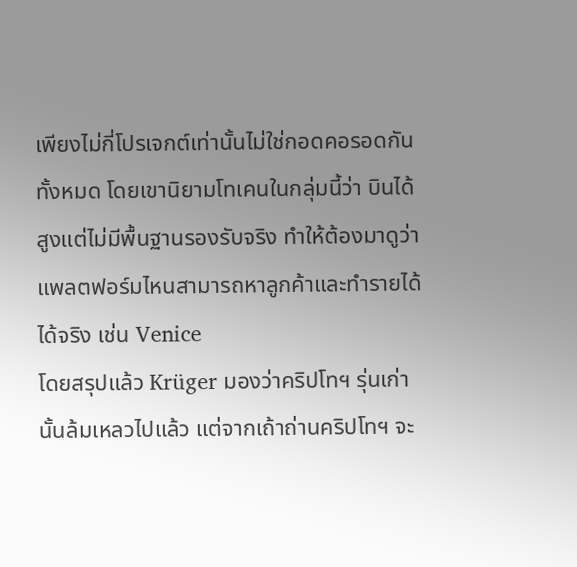เพียงไม่กี่โปรเจกต์เท่านั้นไม่ใช่กอดคอรอดกันทั้งหมด โดยเขานิยามโทเคนในกลุ่มนี้ว่า บินได้สูงแต่ไม่มีพื้นฐานรองรับจริง ทำให้ต้องมาดูว่าแพลตฟอร์มไหนสามารถหาลูกค้าและทำรายได้ได้จริง เช่น Venice
โดยสรุปแล้ว Krüger มองว่าคริปโทฯ รุ่นเก่านั้นล้มเหลวไปแล้ว แต่จากเถ้าถ่านคริปโทฯ จะ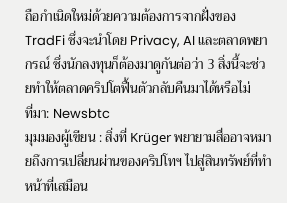ถือกำเนิดใหม่ด้วยความต้องการจากฝั่งของ TradFi ซึ่งจะนำโดย Privacy, AI และตลาดพยากรณ์ ซึ่งนักลงทุนก็ต้องมาดูกันต่อว่า 3 สิ่งนี้จะช่วยทำให้ตลาดคริปโตฟื้นตัวกลับคืนมาได้หรือไม่
ที่มา: Newsbtc
มุมมองผู้เขียน : สิ่งที่ Krüger พยายามสื่ออาจหมายถึงการเปลี่ยนผ่านของคริปโทฯ ไปสู่สินทรัพย์ที่ทำหน้าที่เสมือน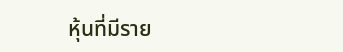หุ้นที่มีราย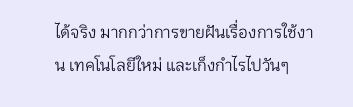ได้จริง มากกว่าการขายฝันเรื่องการใช้งาน เทคโนโลยีใหม่ และเก็งกำไรไปวันๆ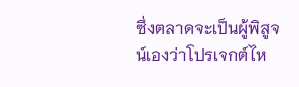ซึ่งตลาดจะเป็นผู้พิสูจน์เองว่าโปรเจกต์ไห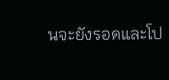นจะยังรอดและโป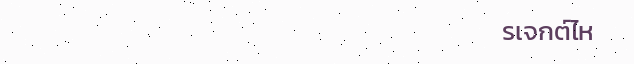รเจกต์ไห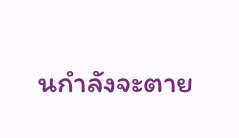นกำลังจะตาย